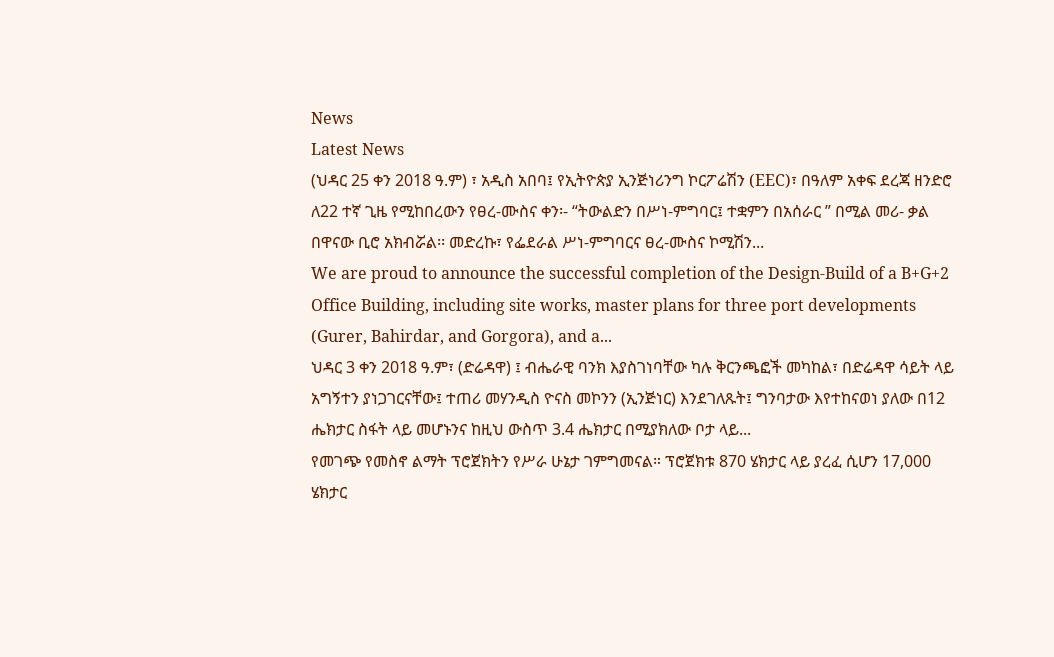News
Latest News
(ህዳር 25 ቀን 2018 ዓ.ም) ፣ አዲስ አበባ፤ የኢትዮጵያ ኢንጅነሪንግ ኮርፖሬሽን (EEC)፣ በዓለም አቀፍ ደረጃ ዘንድሮ ለ22 ተኛ ጊዜ የሚከበረውን የፀረ-ሙስና ቀን፡- “ትውልድን በሥነ-ምግባር፤ ተቋምን በአሰራር ” በሚል መሪ- ቃል በዋናው ቢሮ አክብሯል፡፡ መድረኩ፣ የፌደራል ሥነ-ምግባርና ፀረ-ሙስና ኮሚሽን...
We are proud to announce the successful completion of the Design-Build of a B+G+2 Office Building, including site works, master plans for three port developments (Gurer, Bahirdar, and Gorgora), and a...
ህዳር 3 ቀን 2018 ዓ.ም፣ (ድሬዳዋ) ፤ ብሔራዊ ባንክ እያስገነባቸው ካሉ ቅርንጫፎች መካከል፣ በድሬዳዋ ሳይት ላይ አግኝተን ያነጋገርናቸው፤ ተጠሪ መሃንዲስ ዮናስ መኮንን (ኢንጅነር) እንደገለጹት፤ ግንባታው እየተከናወነ ያለው በ12 ሔክታር ስፋት ላይ መሆኑንና ከዚህ ውስጥ 3.4 ሔክታር በሚያክለው ቦታ ላይ...
የመገጭ የመስኖ ልማት ፕሮጀክትን የሥራ ሁኔታ ገምግመናል። ፕሮጀክቱ 870 ሄክታር ላይ ያረፈ ሲሆን 17,000 ሄክታር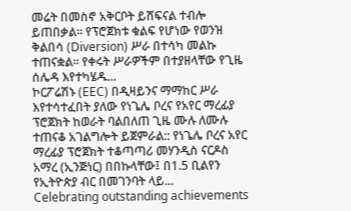መሬት በመስኖ አቅርቦት ይሸፍናል ተብሎ ይጠበቃል። የፕሮጀክቱ ቁልፍ የሆነው የወንዝ ቅልበሳ (Diversion) ሥራ በተሳካ መልኩ ተጠናቋል። የቀሩት ሥራዎችም በተያዘላቸው የጊዜ ሰሌዳ እየተካሄዱ...
ኮርፖሬሽኑ (EEC) በዲዛይንና ማማከር ሥራ እየተሳተፈበት ያለው የነጌሌ ቦረና የአየር ማረፊያ ፕሮጀክት ከወራት ባልበለጠ ጊዜ ሙሉ ለሙሉ ተጠናቆ አገልግሎት ይጀምራል:: የነጌሌ ቦረና አየር ማረፊያ ፕሮጀክት ተቆጣጣሪ መሃንዲስ ናርዶስ አማረ (ኢንጅነር) በበኩላቸው፤ በ1.5 ቢልየን የኢትዮጵያ ብር በመገንባት ላይ...
Celebrating outstanding achievements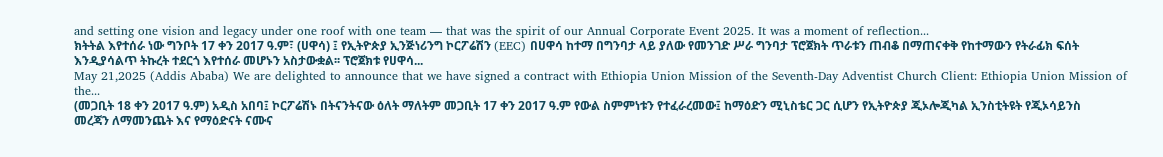and setting one vision and legacy under one roof with one team — that was the spirit of our Annual Corporate Event 2025. It was a moment of reflection...
ክትትል እየተሰራ ነው ግንቦት 17 ቀን 2017 ዓ.ም፣ (ሀዋሳ) ፤ የኢትዮጵያ ኢንጅነሪንግ ኮርፖሬሽን (EEC) በሀዋሳ ከተማ በግንባታ ላይ ያለው የመንገድ ሥራ ግንባታ ፕሮጀክት ጥራቱን ጠብቆ በማጠናቀቅ የከተማውን የትራፊክ ፍሰት እንዲያሳልጥ ትኩረት ተደርጎ እየተሰራ መሆኑን አስታውቋል፡፡ ፕሮጀክቱ የሀዋሳ...
May 21,2025 (Addis Ababa) We are delighted to announce that we have signed a contract with Ethiopia Union Mission of the Seventh-Day Adventist Church Client: Ethiopia Union Mission of the...
(መጋቢት 18 ቀን 2017 ዓ.ም) አዲስ አበባ፤ ኮርፖሬሽኑ በትናንትናው ዕለት ማለትም መጋቢት 17 ቀን 2017 ዓ.ም የውል ስምምነቱን የተፈራረመው፤ ከማዕድን ሚኒስቴር ጋር ሲሆን የኢትዮጵያ ጂኦሎጂካል ኢንስቲትዩት የጂኦሳይንስ መረጃን ለማመንጨት እና የማዕድናት ናሙና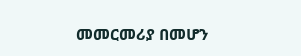መመርመሪያ በመሆን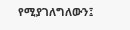የሚያገለግለውን፤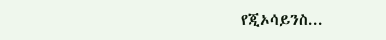የጂኦሳይንስ...